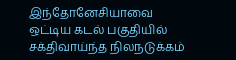இந்தோனேசியாவை ஒட்டிய கடல் பகுதியில் சக்திவாய்ந்த நிலநடுக்கம்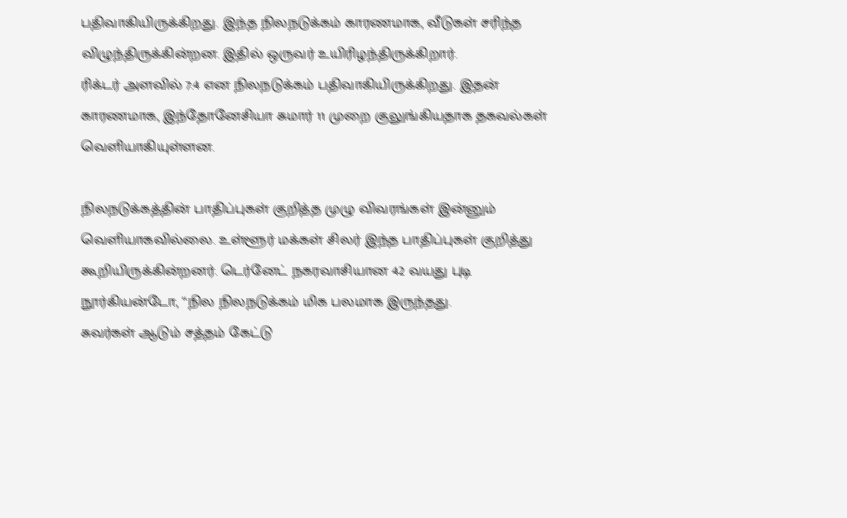பதிவாகியிருக்கிறது. இந்த நிலநடுக்கம் காரணமாக, வீடுகள் சரிந்த விழுந்திருக்கின்றன. இதில் ஒருவர் உயிரிழந்திருக்கிறார்.
ரிக்டர் அளவில் 7.4 என நிலநடுக்கம் பதிவாகியிருக்கிறது. இதன் காரணமாக, இந்தோனேசியா சுமார் 11 முறை குலுங்கியதாக தகவல்கள் வெளியாகியுள்ளன.

நிலநடுக்கத்தின் பாதிப்புகள் குறித்த முழு விவரங்கள் இன்னும் வெளியாகவில்லை. உள்ளூர் மக்கள் சிலர் இந்த பாதிப்புகள் குறித்து கூறியிருக்கின்றனர். டெர்னேட் நகரவாசியான 42 வயது புடி நூர்கியன்டோ, “நில நிலநடுக்கம் மிக பலமாக இருந்தது.
சுவர்கள் ஆடும் சத்தம் கேட்டு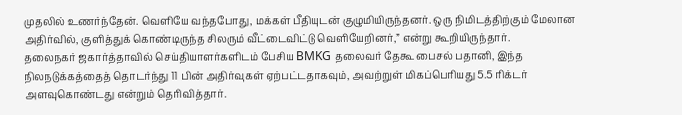முதலில் உணர்ந்தேன். வெளியே வந்தபோது, மக்கள் பீதியுடன் குழுமியிருந்தனர். ஒரு நிமிடத்திற்கும் மேலான அதிர்வில், குளித்துக் கொண்டிருந்த சிலரும் வீட்டைவிட்டு வெளியேறினர்,” என்று கூறியிருந்தார்.
தலைநகர் ஜகார்த்தாவில் செய்தியாளர்களிடம் பேசிய BMKG தலைவர் தேகூ பைசல் பதானி, இந்த நிலநடுக்கத்தைத் தொடர்ந்து 11 பின் அதிர்வுகள் ஏற்பட்டதாகவும், அவற்றுள் மிகப்பெரியது 5.5 ரிக்டர் அளவுகொண்டது என்றும் தெரிவித்தார்.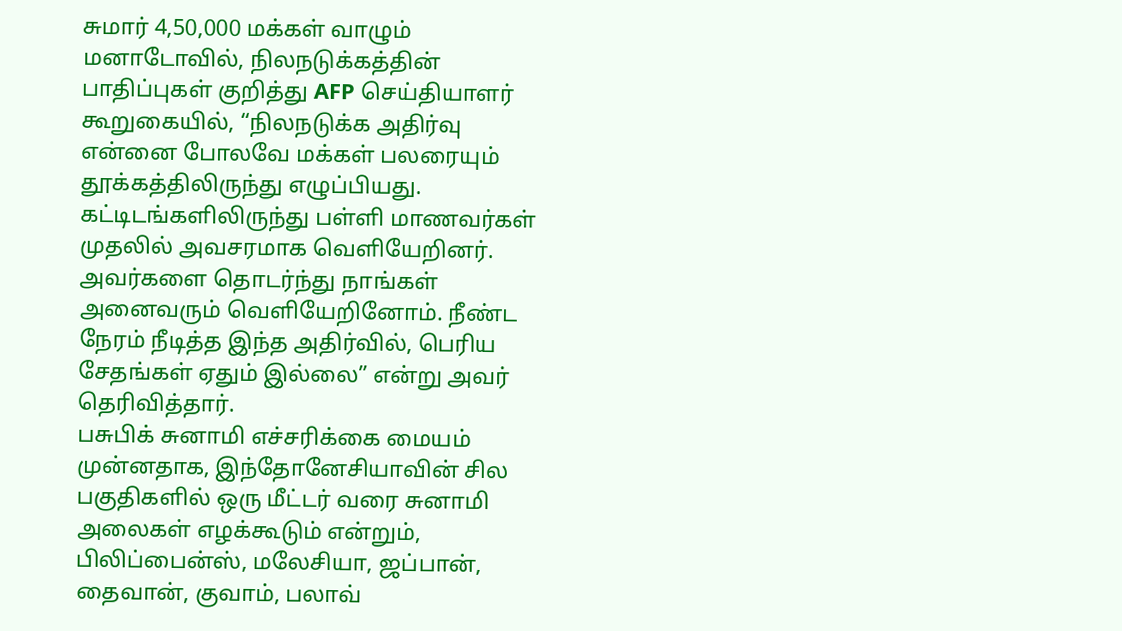சுமார் 4,50,000 மக்கள் வாழும் மனாடோவில், நிலநடுக்கத்தின் பாதிப்புகள் குறித்து AFP செய்தியாளர் கூறுகையில், “நிலநடுக்க அதிர்வு என்னை போலவே மக்கள் பலரையும் தூக்கத்திலிருந்து எழுப்பியது.
கட்டிடங்களிலிருந்து பள்ளி மாணவர்கள் முதலில் அவசரமாக வெளியேறினர். அவர்களை தொடர்ந்து நாங்கள் அனைவரும் வெளியேறினோம். நீண்ட நேரம் நீடித்த இந்த அதிர்வில், பெரிய சேதங்கள் ஏதும் இல்லை” என்று அவர் தெரிவித்தார்.
பசுபிக் சுனாமி எச்சரிக்கை மையம் முன்னதாக, இந்தோனேசியாவின் சில பகுதிகளில் ஒரு மீட்டர் வரை சுனாமி அலைகள் எழக்கூடும் என்றும், பிலிப்பைன்ஸ், மலேசியா, ஜப்பான், தைவான், குவாம், பலாவ்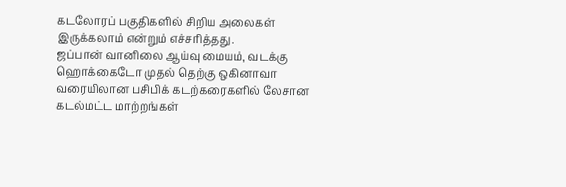கடலோரப் பகுதிகளில் சிறிய அலைகள் இருக்கலாம் என்றும் எச்சரித்தது.
ஜப்பான் வானிலை ஆய்வு மையம், வடக்கு ஹொக்கைடோ முதல் தெற்கு ஒகினாவா வரையிலான பசிபிக் கடற்கரைகளில் லேசான கடல்மட்ட மாற்றங்கள்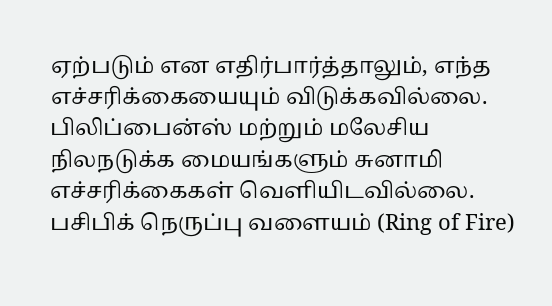ஏற்படும் என எதிர்பார்த்தாலும், எந்த எச்சரிக்கையையும் விடுக்கவில்லை. பிலிப்பைன்ஸ் மற்றும் மலேசிய நிலநடுக்க மையங்களும் சுனாமி எச்சரிக்கைகள் வெளியிடவில்லை.
பசிபிக் நெருப்பு வளையம் (Ring of Fire)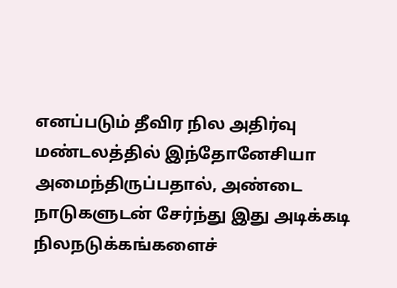எனப்படும் தீவிர நில அதிர்வு மண்டலத்தில் இந்தோனேசியா அமைந்திருப்பதால், அண்டை நாடுகளுடன் சேர்ந்து இது அடிக்கடி நிலநடுக்கங்களைச்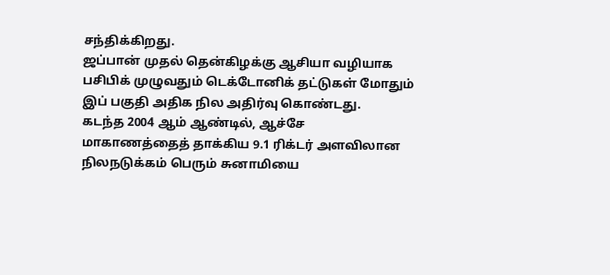சந்திக்கிறது.
ஜப்பான் முதல் தென்கிழக்கு ஆசியா வழியாக பசிபிக் முழுவதும் டெக்டோனிக் தட்டுகள் மோதும் இப் பகுதி அதிக நில அதிர்வு கொண்டது.
கடந்த 2004 ஆம் ஆண்டில், ஆச்சே மாகாணத்தைத் தாக்கிய 9.1 ரிக்டர் அளவிலான நிலநடுக்கம் பெரும் சுனாமியை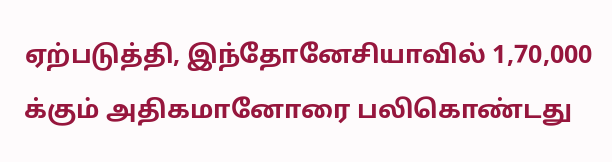ஏற்படுத்தி, இந்தோனேசியாவில் 1,70,000 க்கும் அதிகமானோரை பலிகொண்டது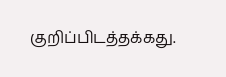குறிப்பிடத்தக்கது.